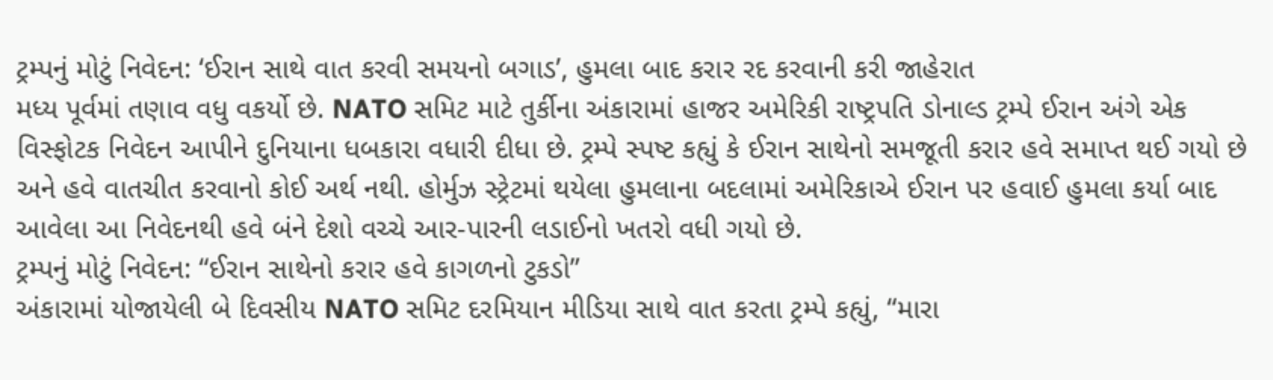ટ્રમ્પનું મોટું નિવેદન: ‘ઈરાન સાથે વાત કરવી સમયનો બગાડ’, હુમલા બાદ કરાર રદ કરવાની કરી જાહેરાત
મધ્ય પૂર્વમાં તણાવ વધુ વકર્યો છે. NATO સમિટ માટે તુર્કીના અંકારામાં હાજર અમેરિકી રાષ્ટ્રપતિ ડોનાલ્ડ ટ્રમ્પે ઈરાન અંગે એક વિસ્ફોટક નિવેદન આપીને દુનિયાના ધબકારા વધારી દીધા છે. ટ્રમ્પે સ્પષ્ટ કહ્યું કે ઈરાન સાથેનો સમજૂતી કરાર હવે સમાપ્ત થઈ ગયો છે અને હવે વાતચીત કરવાનો કોઈ અર્થ નથી. હોર્મુઝ સ્ટ્રેટમાં થયેલા હુમલાના બદલામાં અમેરિકાએ ઈરાન પર હવાઈ હુમલા કર્યા બાદ આવેલા આ નિવેદનથી હવે બંને દેશો વચ્ચે આર-પારની લડાઈનો ખતરો વધી ગયો છે.
ટ્રમ્પનું મોટું નિવેદન: “ઈરાન સાથેનો કરાર હવે કાગળનો ટુકડો”
અંકારામાં યોજાયેલી બે દિવસીય NATO સમિટ દરમિયાન મીડિયા સાથે વાત કરતા ટ્રમ્પે કહ્યું, “મારા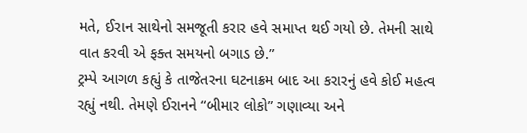મતે, ઈરાન સાથેનો સમજૂતી કરાર હવે સમાપ્ત થઈ ગયો છે. તેમની સાથે વાત કરવી એ ફક્ત સમયનો બગાડ છે.”
ટ્રમ્પે આગળ કહ્યું કે તાજેતરના ઘટનાક્રમ બાદ આ કરારનું હવે કોઈ મહત્વ રહ્યું નથી. તેમણે ઈરાનને “બીમાર લોકો” ગણાવ્યા અને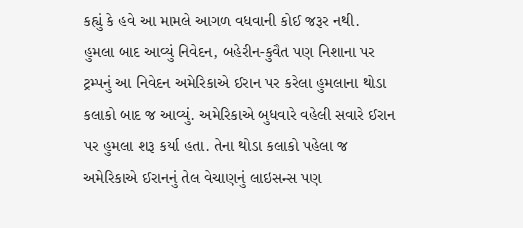કહ્યું કે હવે આ મામલે આગળ વધવાની કોઈ જરૂર નથી.
હુમલા બાદ આવ્યું નિવેદન, બહેરીન-કુવૈત પણ નિશાના પર
ટ્રમ્પનું આ નિવેદન અમેરિકાએ ઈરાન પર કરેલા હુમલાના થોડા કલાકો બાદ જ આવ્યું. અમેરિકાએ બુધવારે વહેલી સવારે ઈરાન પર હુમલા શરૂ કર્યા હતા. તેના થોડા કલાકો પહેલા જ અમેરિકાએ ઈરાનનું તેલ વેચાણનું લાઇસન્સ પણ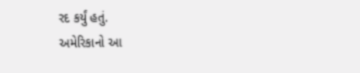રદ કર્યું હતું.
અમેરિકાનો આ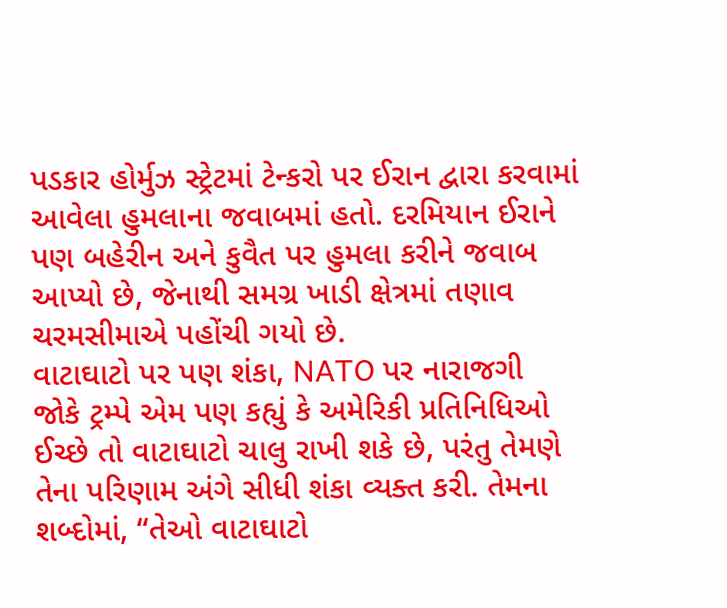પડકાર હોર્મુઝ સ્ટ્રેટમાં ટેન્કરો પર ઈરાન દ્વારા કરવામાં આવેલા હુમલાના જવાબમાં હતો. દરમિયાન ઈરાને પણ બહેરીન અને કુવૈત પર હુમલા કરીને જવાબ આપ્યો છે, જેનાથી સમગ્ર ખાડી ક્ષેત્રમાં તણાવ ચરમસીમાએ પહોંચી ગયો છે.
વાટાઘાટો પર પણ શંકા, NATO પર નારાજગી
જોકે ટ્રમ્પે એમ પણ કહ્યું કે અમેરિકી પ્રતિનિધિઓ ઈચ્છે તો વાટાઘાટો ચાલુ રાખી શકે છે, પરંતુ તેમણે તેના પરિણામ અંગે સીધી શંકા વ્યક્ત કરી. તેમના શબ્દોમાં, “તેઓ વાટાઘાટો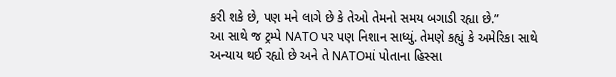કરી શકે છે, પણ મને લાગે છે કે તેઓ તેમનો સમય બગાડી રહ્યા છે.”
આ સાથે જ ટ્રમ્પે NATO પર પણ નિશાન સાધ્યું. તેમણે કહ્યું કે અમેરિકા સાથે અન્યાય થઈ રહ્યો છે અને તે NATOમાં પોતાના હિસ્સા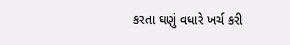કરતા ઘણું વધારે ખર્ચ કરી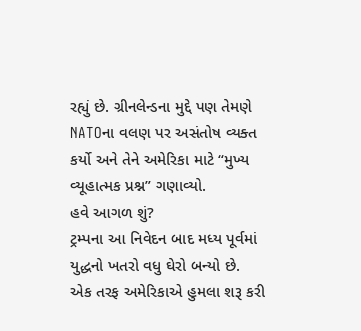રહ્યું છે. ગ્રીનલેન્ડના મુદ્દે પણ તેમણે NATOના વલણ પર અસંતોષ વ્યક્ત કર્યો અને તેને અમેરિકા માટે “મુખ્ય વ્યૂહાત્મક પ્રશ્ન” ગણાવ્યો.
હવે આગળ શું?
ટ્રમ્પના આ નિવેદન બાદ મધ્ય પૂર્વમાં યુદ્ધનો ખતરો વધુ ઘેરો બન્યો છે. એક તરફ અમેરિકાએ હુમલા શરૂ કરી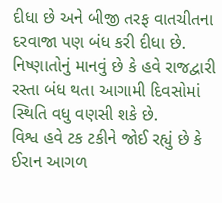દીધા છે અને બીજી તરફ વાતચીતના દરવાજા પણ બંધ કરી દીધા છે. નિષ્ણાતોનું માનવું છે કે હવે રાજદ્વારી રસ્તા બંધ થતા આગામી દિવસોમાં સ્થિતિ વધુ વણસી શકે છે.
વિશ્વ હવે ટક ટકીને જોઈ રહ્યું છે કે ઈરાન આગળ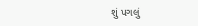શું પગલું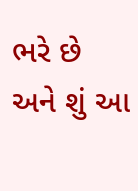ભરે છે અને શું આ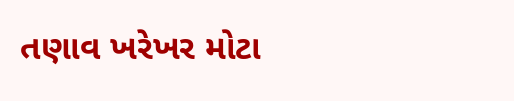તણાવ ખરેખર મોટા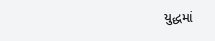યુદ્ધમાં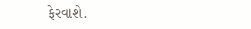ફેરવાશે.